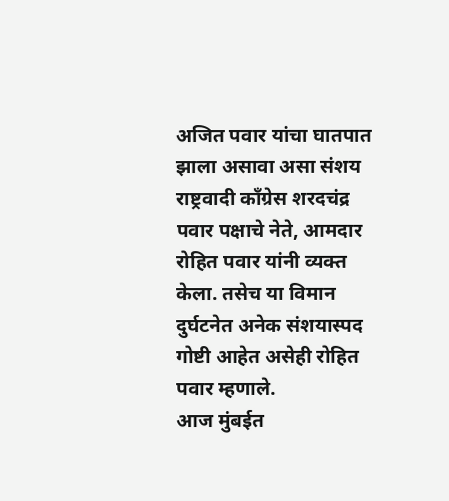अजित पवार यांचा घातपात झाला असावा असा संशय राष्ट्रवादी काँग्रेस शरदचंद्र पवार पक्षाचे नेते, आमदार रोहित पवार यांनी व्यक्त केला. तसेच या विमान दुर्घटनेत अनेक संशयास्पद गोष्टी आहेत असेही रोहित पवार म्हणाले.
आज मुंबईत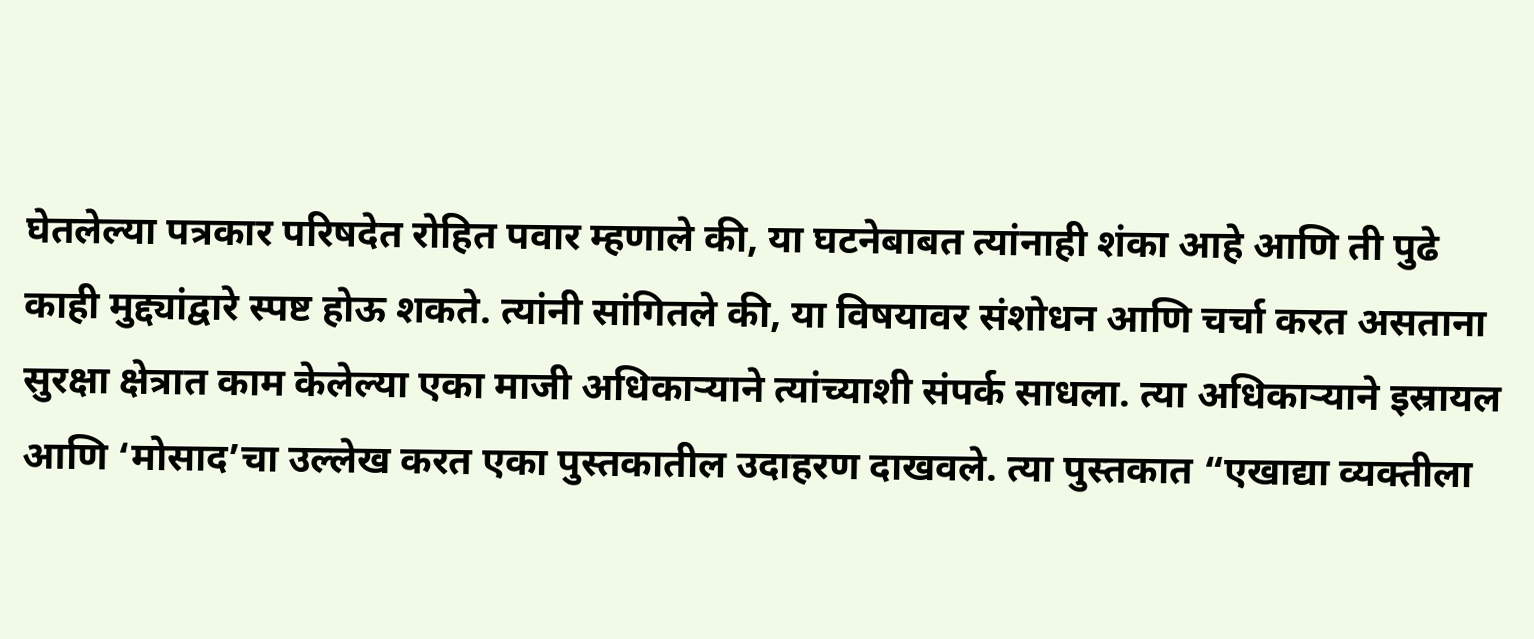घेतलेल्या पत्रकार परिषदेत रोहित पवार म्हणाले की, या घटनेबाबत त्यांनाही शंका आहे आणि ती पुढे काही मुद्द्यांद्वारे स्पष्ट होऊ शकते. त्यांनी सांगितले की, या विषयावर संशोधन आणि चर्चा करत असताना सुरक्षा क्षेत्रात काम केलेल्या एका माजी अधिकाऱ्याने त्यांच्याशी संपर्क साधला. त्या अधिकाऱ्याने इस्रायल आणि ‘मोसाद’चा उल्लेख करत एका पुस्तकातील उदाहरण दाखवले. त्या पुस्तकात “एखाद्या व्यक्तीला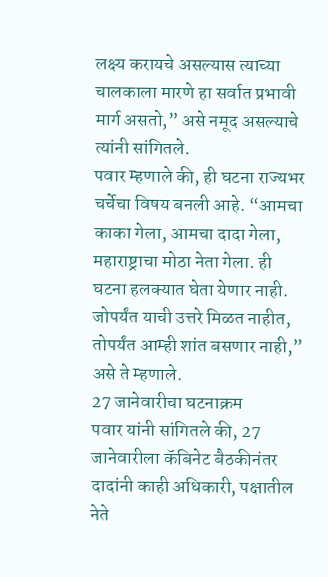लक्ष्य करायचे असल्यास त्याच्या चालकाला मारणे हा सर्वात प्रभावी मार्ग असतो,” असे नमूद असल्याचे त्यांनी सांगितले.
पवार म्हणाले की, ही घटना राज्यभर चर्चेचा विषय बनली आहे. “आमचा काका गेला, आमचा दादा गेला, महाराष्ट्राचा मोठा नेता गेला. ही घटना हलक्यात घेता येणार नाही. जोपर्यंत याची उत्तरे मिळत नाहीत, तोपर्यंत आम्ही शांत बसणार नाही,” असे ते म्हणाले.
27 जानेवारीचा घटनाक्रम
पवार यांनी सांगितले की, 27 जानेवारीला कॅबिनेट बैठकीनंतर दादांनी काही अधिकारी, पक्षातील नेते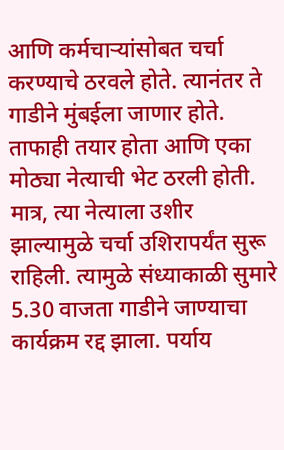आणि कर्मचाऱ्यांसोबत चर्चा करण्याचे ठरवले होते. त्यानंतर ते गाडीने मुंबईला जाणार होते. ताफाही तयार होता आणि एका मोठ्या नेत्याची भेट ठरली होती.
मात्र, त्या नेत्याला उशीर झाल्यामुळे चर्चा उशिरापर्यंत सुरू राहिली. त्यामुळे संध्याकाळी सुमारे 5.30 वाजता गाडीने जाण्याचा कार्यक्रम रद्द झाला. पर्याय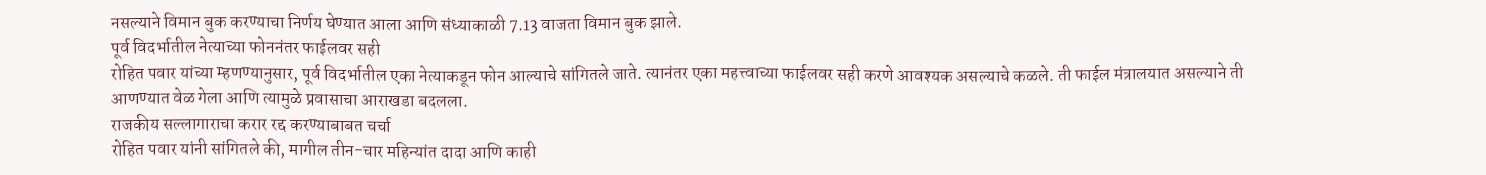नसल्याने विमान बुक करण्याचा निर्णय घेण्यात आला आणि संध्याकाळी 7.13 वाजता विमान बुक झाले.
पूर्व विदर्भातील नेत्याच्या फोननंतर फाईलवर सही
रोहित पवार यांच्या म्हणण्यानुसार, पूर्व विदर्भातील एका नेत्याकडून फोन आल्याचे सांगितले जाते. त्यानंतर एका महत्त्वाच्या फाईलवर सही करणे आवश्यक असल्याचे कळले. ती फाईल मंत्रालयात असल्याने ती आणण्यात वेळ गेला आणि त्यामुळे प्रवासाचा आराखडा बदलला.
राजकीय सल्लागाराचा करार रद्द करण्याबाबत चर्चा
रोहित पवार यांनी सांगितले की, मागील तीन-चार महिन्यांत दादा आणि काही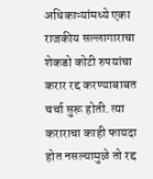अधिकाऱ्यांमध्ये एका राजकीय सल्लागाराचा शेकडो कोटी रुपयांचा करार रद्द करण्याबाबत चर्चा सुरू होती. त्या कराराचा काही फायदा होत नसल्यामुळे तो रद्द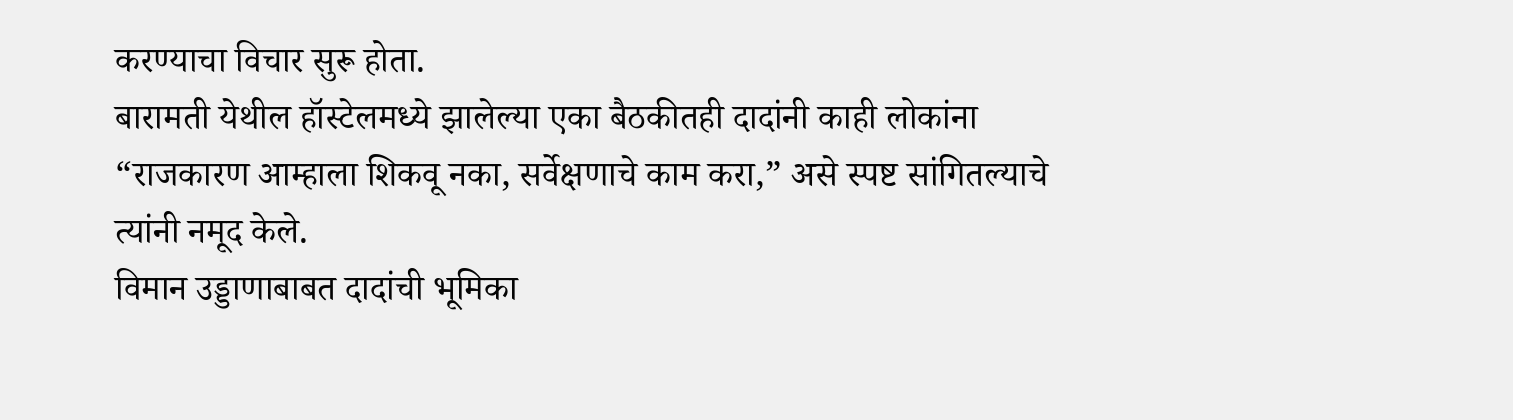करण्याचा विचार सुरू होता.
बारामती येथील हॉस्टेलमध्ये झालेल्या एका बैठकीतही दादांनी काही लोकांना “राजकारण आम्हाला शिकवू नका, सर्वेक्षणाचे काम करा,” असे स्पष्ट सांगितल्याचे त्यांनी नमूद केले.
विमान उड्डाणाबाबत दादांची भूमिका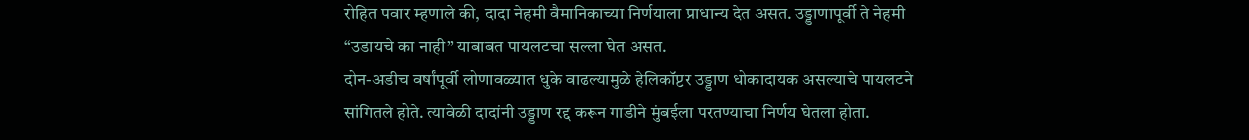रोहित पवार म्हणाले की, दादा नेहमी वैमानिकाच्या निर्णयाला प्राधान्य देत असत. उड्डाणापूर्वी ते नेहमी “उडायचे का नाही” याबाबत पायलटचा सल्ला घेत असत.
दोन-अडीच वर्षांपूर्वी लोणावळ्यात धुके वाढल्यामुळे हेलिकॉप्टर उड्डाण धोकादायक असल्याचे पायलटने सांगितले होते. त्यावेळी दादांनी उड्डाण रद्द करून गाडीने मुंबईला परतण्याचा निर्णय घेतला होता.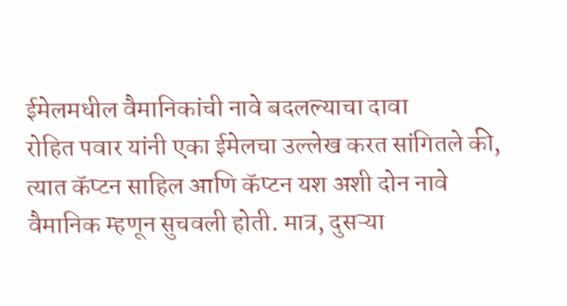ईमेलमधील वैमानिकांची नावे बदलल्याचा दावा
रोहित पवार यांनी एका ईमेलचा उल्लेख करत सांगितले की, त्यात कॅप्टन साहिल आणि कॅप्टन यश अशी दोन नावे वैमानिक म्हणून सुचवली होती. मात्र, दुसऱ्या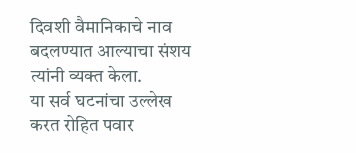दिवशी वैमानिकाचे नाव बदलण्यात आल्याचा संशय त्यांनी व्यक्त केला.
या सर्व घटनांचा उल्लेख करत रोहित पवार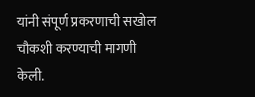यांनी संपूर्ण प्रकरणाची सखोल चौकशी करण्याची मागणी केली.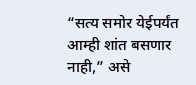“सत्य समोर येईपर्यंत आम्ही शांत बसणार नाही,” असे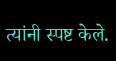त्यांनी स्पष्ट केले.